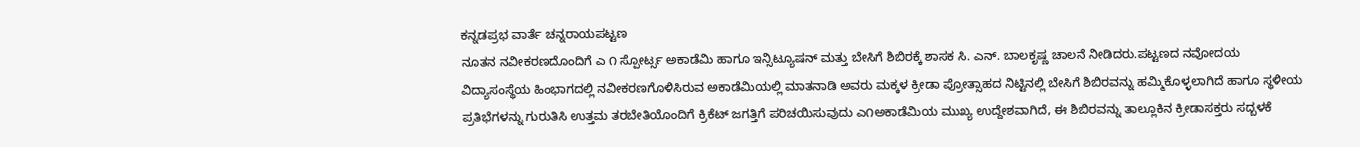ಕನ್ನಡಪ್ರಭ ವಾರ್ತೆ ಚನ್ನರಾಯಪಟ್ಟಣ
ನೂತನ ನವೀಕರಣದೊಂದಿಗೆ ಎ ೧ ಸ್ಪೋರ್ಟ್ಸ ಅಕಾಡೆಮಿ ಹಾಗೂ ಇನ್ಸಿಟ್ಯೂಷನ್ ಮತ್ತು ಬೇಸಿಗೆ ಶಿಬಿರಕ್ಕೆ ಶಾಸಕ ಸಿ. ಎನ್. ಬಾಲಕೃಷ್ಣ ಚಾಲನೆ ನೀಡಿದರು.ಪಟ್ಟಣದ ನವೋದಯ ವಿದ್ಯಾಸಂಸ್ಥೆಯ ಹಿಂಭಾಗದಲ್ಲಿ ನವೀಕರಣಗೊಳಿಸಿರುವ ಅಕಾಡೆಮಿಯಲ್ಲಿ ಮಾತನಾಡಿ ಅವರು ಮಕ್ಕಳ ಕ್ರೀಡಾ ಪ್ರೋತ್ಸಾಹದ ನಿಟ್ಟಿನಲ್ಲಿ ಬೇಸಿಗೆ ಶಿಬಿರವನ್ನು ಹಮ್ಮಿಕೊಳ್ಳಲಾಗಿದೆ ಹಾಗೂ ಸ್ಥಳೀಯ ಪ್ರತಿಭೆಗಳನ್ನು ಗುರುತಿಸಿ ಉತ್ತಮ ತರಬೇತಿಯೊಂದಿಗೆ ಕ್ರಿಕೆಟ್ ಜಗತ್ತಿಗೆ ಪರಿಚಯಿಸುವುದು ಎ೧ಅಕಾಡೆಮಿಯ ಮುಖ್ಯ ಉದ್ದೇಶವಾಗಿದೆ, ಈ ಶಿಬಿರವನ್ನು ತಾಲ್ಲೂಕಿನ ಕ್ರೀಡಾಸಕ್ತರು ಸದ್ಬಳಕೆ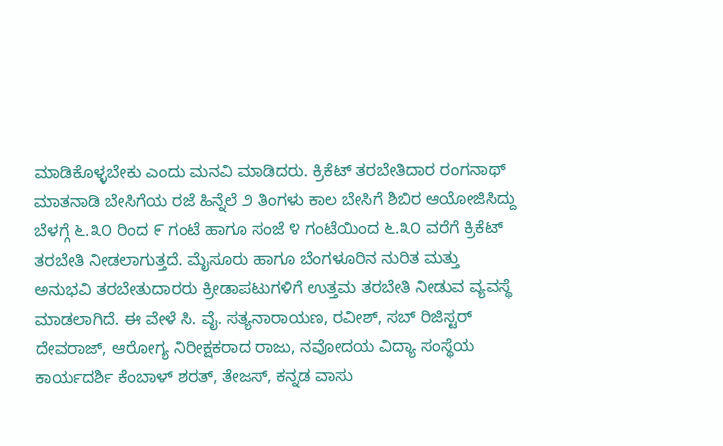ಮಾಡಿಕೊಳ್ಳಬೇಕು ಎಂದು ಮನವಿ ಮಾಡಿದರು. ಕ್ರಿಕೆಟ್ ತರಬೇತಿದಾರ ರಂಗನಾಥ್ ಮಾತನಾಡಿ ಬೇಸಿಗೆಯ ರಜೆ ಹಿನ್ನೆಲೆ ೨ ತಿಂಗಳು ಕಾಲ ಬೇಸಿಗೆ ಶಿಬಿರ ಆಯೋಜಿಸಿದ್ದು ಬೆಳಗ್ಗೆ ೬.೩೦ ರಿಂದ ೯ ಗಂಟೆ ಹಾಗೂ ಸಂಜೆ ೪ ಗಂಟೆಯಿಂದ ೬.೩೦ ವರೆಗೆ ಕ್ರಿಕೆಟ್ ತರಬೇತಿ ನೀಡಲಾಗುತ್ತದೆ. ಮೈಸೂರು ಹಾಗೂ ಬೆಂಗಳೂರಿನ ನುರಿತ ಮತ್ತು ಅನುಭವಿ ತರಬೇತುದಾರರು ಕ್ರೀಡಾಪಟುಗಳಿಗೆ ಉತ್ತಮ ತರಬೇತಿ ನೀಡುವ ವ್ಯವಸ್ಥೆ ಮಾಡಲಾಗಿದೆ. ಈ ವೇಳೆ ಸಿ. ವೈ. ಸತ್ಯನಾರಾಯಣ, ರವೀಶ್, ಸಬ್ ರಿಜಿಸ್ಟರ್ ದೇವರಾಜ್, ಆರೋಗ್ಯ ನಿರೀಕ್ಷಕರಾದ ರಾಜು, ನವೋದಯ ವಿದ್ಯಾ ಸಂಸ್ಥೆಯ ಕಾರ್ಯದರ್ಶಿ ಕೆಂಬಾಳ್ ಶರತ್, ತೇಜಸ್, ಕನ್ನಡ ವಾಸು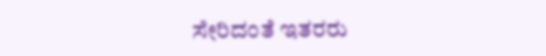ಸೇರಿದಂತೆ ಇತರರು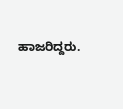ಹಾಜರಿದ್ದರು.